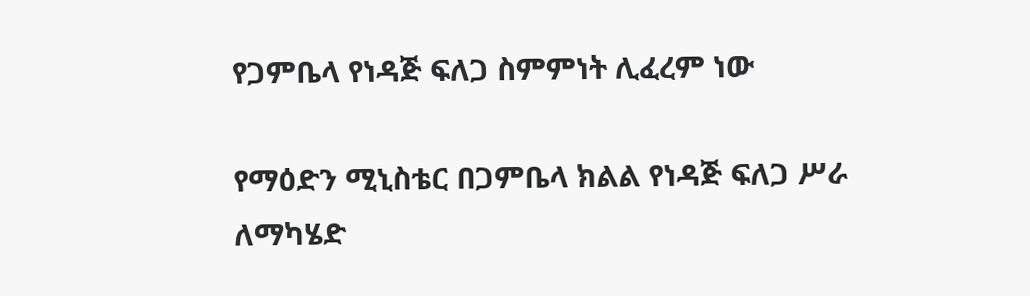የጋምቤላ የነዳጅ ፍለጋ ስምምነት ሊፈረም ነው

የማዕድን ሚኒስቴር በጋምቤላ ክልል የነዳጅ ፍለጋ ሥራ ለማካሄድ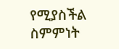የሚያስችል ስምምነት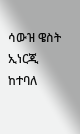ሳውዝ ዌስት ኢነርጂ ከተባለ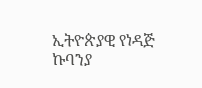ኢትዮጵያዊ የነዳጅ ኩባንያ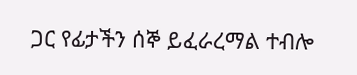ጋር የፊታችን ሰኞ ይፈራረማል ተብሎ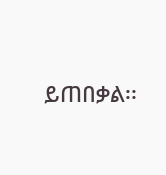ይጠበቃል፡፡